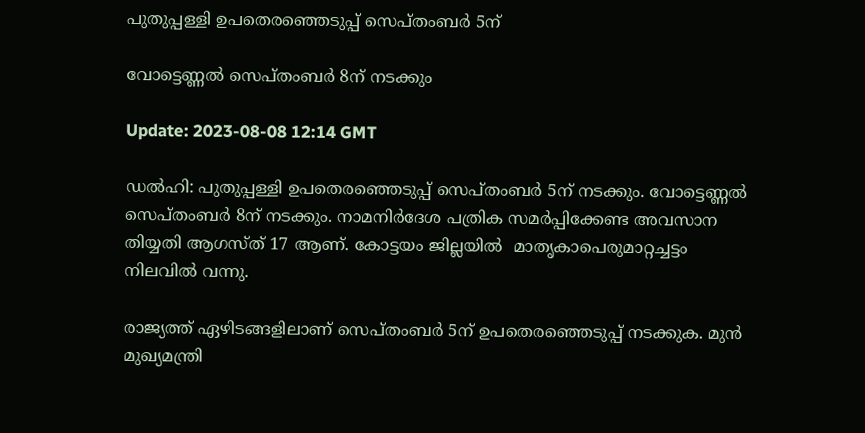പുതുപ്പള്ളി ഉപതെരഞ്ഞെടുപ്പ് സെപ്തംബര്‍ 5ന്

വോട്ടെണ്ണല്‍ സെപ്തംബര്‍ 8ന് നടക്കും

Update: 2023-08-08 12:14 GMT

ഡല്‍ഹി: പുതുപ്പള്ളി ഉപതെരഞ്ഞെടുപ്പ് സെപ്തംബര്‍ 5ന് നടക്കും. വോട്ടെണ്ണല്‍ സെപ്തംബര്‍ 8ന് നടക്കും. നാമനിർദേശ പത്രിക സമർപ്പിക്കേണ്ട അവസാന തിയ്യതി ആഗസ്ത് 17 ആണ്. കോട്ടയം ജില്ലയില്‍  മാതൃകാപെരുമാറ്റച്ചട്ടം നിലവില്‍ വന്നു.

രാജ്യത്ത് ഏഴിടങ്ങളിലാണ് സെപ്തംബര്‍ 5ന് ഉപതെരഞ്ഞെടുപ്പ് നടക്കുക. മുന്‍ മുഖ്യമന്ത്രി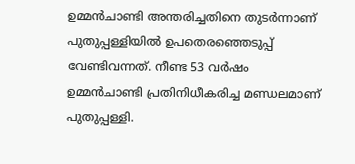ഉമ്മന്‍ചാണ്ടി അന്തരിച്ചതിനെ തുടര്‍ന്നാണ് പുതുപ്പള്ളിയില്‍ ഉപതെരഞ്ഞെടുപ്പ് വേണ്ടിവന്നത്. നീണ്ട 53 വര്‍ഷം ഉമ്മന്‍ചാണ്ടി പ്രതിനിധീകരിച്ച മണ്ഡലമാണ് പുതുപ്പള്ളി.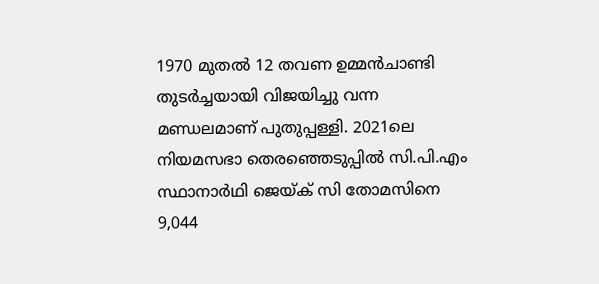1970 മുതൽ 12 തവണ ഉമ്മന്‍ചാണ്ടി തുടർച്ചയായി വിജയിച്ചു വന്ന മണ്ഡലമാണ് പുതുപ്പള്ളി. 2021ലെ നിയമസഭാ തെരഞ്ഞെടുപ്പിൽ സി.പി.എം സ്ഥാനാർഥി ജെയ്ക് സി തോമസിനെ 9,044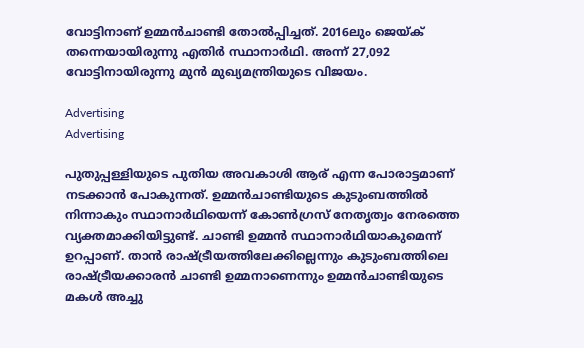വോട്ടിനാണ് ഉമ്മൻചാണ്ടി തോൽപ്പിച്ചത്. 2016ലും ജെയ്ക് തന്നെയായിരുന്നു എതിർ സ്ഥാനാർഥി. അന്ന് 27,092 വോട്ടിനായിരുന്നു മുൻ മുഖ്യമന്ത്രിയുടെ വിജയം.

Advertising
Advertising

പുതുപ്പള്ളിയുടെ പുതിയ അവകാശി ആര് എന്ന പോരാട്ടമാണ് നടക്കാന്‍ പോകുന്നത്. ഉമ്മന്‍ചാണ്ടിയുടെ കുടുംബത്തില്‍ നിന്നാകും സ്ഥാനാര്‍ഥിയെന്ന് കോണ്‍ഗ്രസ് നേതൃത്വം നേരത്തെ വ്യക്തമാക്കിയിട്ടുണ്ട്. ചാണ്ടി ഉമ്മന്‍ സ്ഥാനാര്‍ഥിയാകുമെന്ന് ഉറപ്പാണ്. താന്‍ രാഷ്ട്രീയത്തിലേക്കില്ലെന്നും കുടുംബത്തിലെ രാഷ്ട്രീയക്കാരന്‍ ചാണ്ടി ഉമ്മനാണെന്നും ഉമ്മന്‍ചാണ്ടിയുടെ മകള്‍ അച്ചു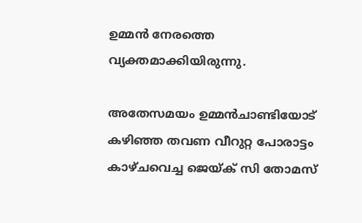ഉമ്മന്‍ നേരത്തെ വ്യക്തമാക്കിയിരുന്നു.

അതേസമയം ഉമ്മന്‍ചാണ്ടിയോട് കഴിഞ്ഞ തവണ വീറുറ്റ പോരാട്ടം കാഴ്ചവെച്ച ജെയ്ക് സി തോമസ്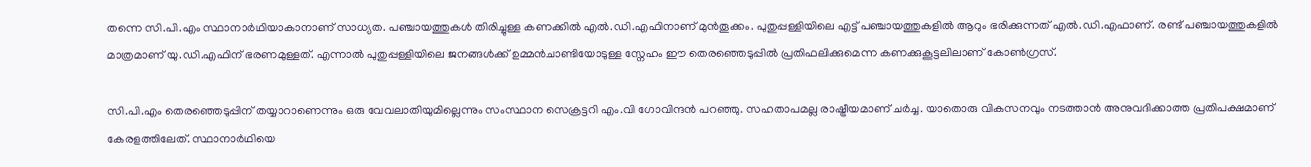തന്നെ സി.പി.എം സ്ഥാനാര്‍ഥിയാകാനാണ് സാധ്യത. പഞ്ചായത്തുകള്‍ തിരിച്ചുള്ള കണക്കില്‍ എല്‍.ഡി.എഫിനാണ് മുന്‍തൂക്കം. പുതുപ്പള്ളിയിലെ എട്ട് പഞ്ചായത്തുകളില്‍ ആറും ഭരിക്കുന്നത് എല്‍.ഡി.എഫാണ്. രണ്ട് പഞ്ചായത്തുകളില്‍ മാത്രമാണ് യു.ഡി.എഫിന് ഭരണമുള്ളത്. എന്നാല്‍ പുതുപ്പള്ളിയിലെ ജനങ്ങള്‍ക്ക് ഉമ്മന്‍ചാണ്ടിയോടുള്ള സ്നേഹം ഈ തെരഞ്ഞെടുപ്പില്‍ പ്രതിഫലിക്കുമെന്ന കണക്കുകൂട്ടലിലാണ് കോണ്‍ഗ്രസ്.

സി.പി.എം തെരഞ്ഞെടുപ്പിന് തയ്യാറാണെന്നും ഒരു വേവലാതിയുമില്ലെന്നും സംസ്ഥാന സെക്രട്ടറി എം.വി ഗോവിന്ദന്‍ പറഞ്ഞു. സഹതാപമല്ല രാഷ്ട്രീയമാണ് ചർച്ച. യാതൊരു വികസനവും നടത്താൻ അനുവദിക്കാത്ത പ്രതിപക്ഷമാണ് കേരളത്തിലേത്. സ്ഥാനാർഥിയെ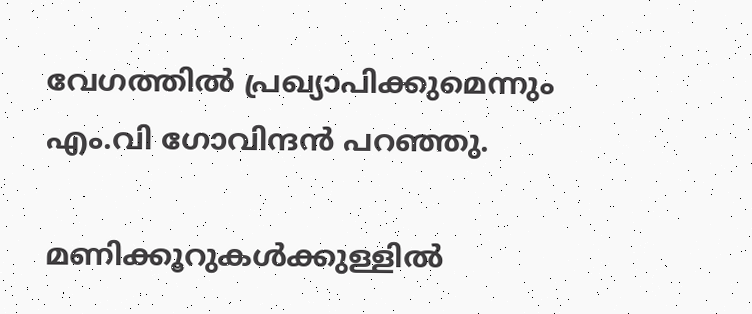വേഗത്തിൽ പ്രഖ്യാപിക്കുമെന്നും എം.വി ഗോവിന്ദന്‍ പറഞ്ഞു.

മണിക്കൂറുകൾക്കുള്ളിൽ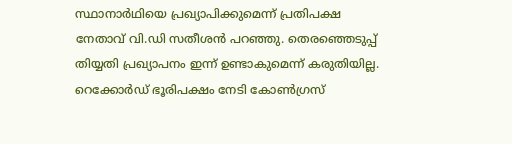സ്ഥാനാർഥിയെ പ്രഖ്യാപിക്കുമെന്ന് പ്രതിപക്ഷ നേതാവ് വി.ഡി സതീശന്‍ പറഞ്ഞു. തെരഞ്ഞെടുപ്പ് തിയ്യതി പ്രഖ്യാപനം ഇന്ന് ഉണ്ടാകുമെന്ന് കരുതിയില്ല. റെക്കോർഡ് ഭൂരിപക്ഷം നേടി കോൺഗ്രസ്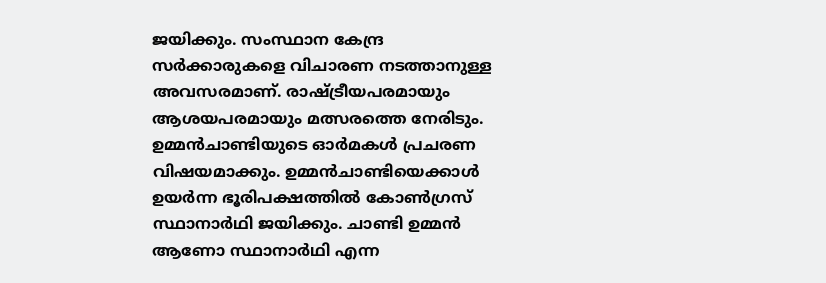ജയിക്കും. സംസ്ഥാന കേന്ദ്ര സർക്കാരുകളെ വിചാരണ നടത്താനുള്ള അവസരമാണ്. രാഷ്ട്രീയപരമായും ആശയപരമായും മത്സരത്തെ നേരിടും. ഉമ്മൻചാണ്ടിയുടെ ഓർമകൾ പ്രചരണ വിഷയമാക്കും. ഉമ്മൻചാണ്ടിയെക്കാൾ ഉയർന്ന ഭൂരിപക്ഷത്തിൽ കോൺഗ്രസ് സ്ഥാനാർഥി ജയിക്കും. ചാണ്ടി ഉമ്മൻ ആണോ സ്ഥാനാർഥി എന്ന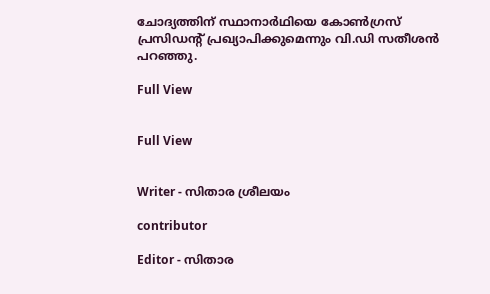ചോദ്യത്തിന് സ്ഥാനാർഥിയെ കോൺഗ്രസ് പ്രസിഡന്‍റ് പ്രഖ്യാപിക്കുമെന്നും വി.ഡി സതീശന്‍ പറഞ്ഞു.

Full View


Full View


Writer - സിതാര ശ്രീലയം

contributor

Editor - സിതാര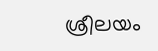ശ്രീലയം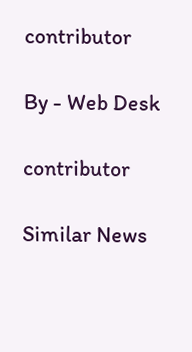contributor

By - Web Desk

contributor

Similar News